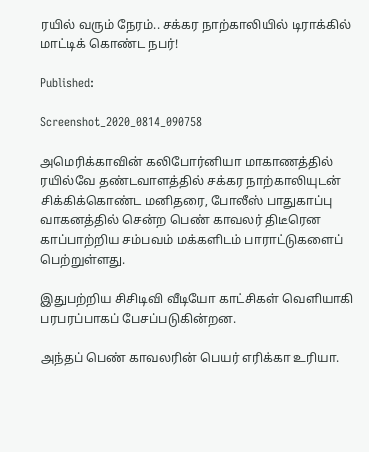ரயில் வரும் நேரம்.. சக்கர நாற்காலியில் டிராக்கில் மாட்டிக் கொண்ட நபர்!

Published:

Screenshot_2020_0814_090758

அமெரிக்காவின் கலிபோர்னியா மாகாணத்தில் ரயில்வே தண்டவாளத்தில் சக்கர நாற்காலியுடன் சிக்கிக்கொண்ட மனிதரை, போலீஸ் பாதுகாப்பு வாகனத்தில் சென்ற பெண் காவலர் திடீரென காப்பாற்றிய சம்பவம் மக்களிடம் பாராட்டுகளைப் பெற்றுள்ளது.

இதுபற்றிய சிசிடிவி வீடியோ காட்சிகள் வெளியாகி பரபரப்பாகப் பேசப்படுகின்றன.

அந்தப் பெண் காவலரின் பெயர் எரிக்கா உரியா.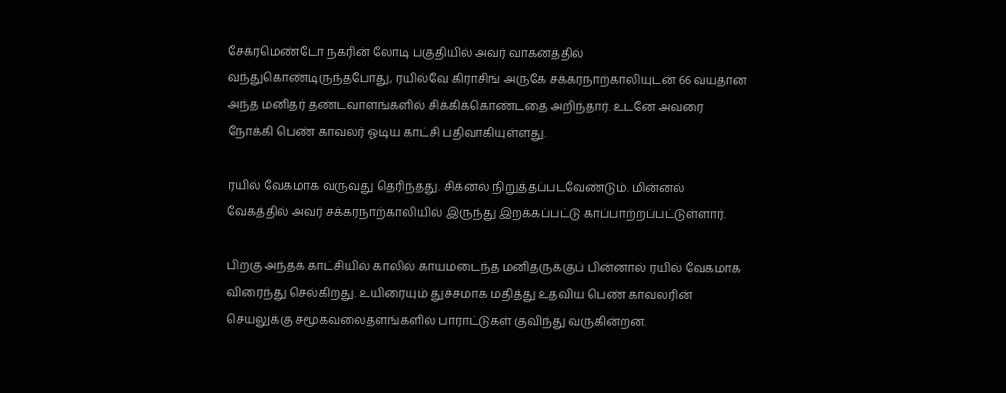சேக்ரமெண்டோ நகரின் லோடி பகுதியில் அவர் வாகனத்தில் வந்துகொண்டிருந்தபோது, ரயில்வே கிராசிங் அருகே சக்கரநாற்காலியுடன் 66 வயதான அந்த மனிதர் தண்டவாளங்களில் சிக்கிக்கொண்டதை அறிந்தார். உடனே அவரை நோக்கி பெண் காவலர் ஓடிய காட்சி பதிவாகியுள்ளது.

ரயில் வேகமாக வருவது தெரிந்தது. சிக்னல் நிறுத்தப்படவேண்டும். மின்னல் வேகத்தில் அவர் சக்கரநாற்காலியில் இருந்து இறக்கப்பட்டு காப்பாற்றப்பட்டுள்ளார்.

பிறகு அந்தக் காட்சியில் காலில் காயமடைந்த மனிதருக்குப் பின்னால் ரயில் வேகமாக விரைந்து செல்கிறது. உயிரையும் துச்சமாக மதித்து உதவிய பெண் காவலரின் செயலுக்கு சமூகவலைதளங்களில் பாராட்டுகள் குவிந்து வருகின்றன.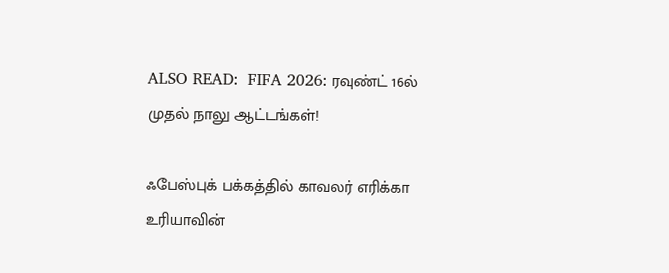ALSO READ:  FIFA 2026: ரவுண்ட் 16ல் முதல் நாலு ஆட்டங்கள்!

ஃபேஸ்புக் பக்கத்தில் காவலர் எரிக்கா உரியாவின்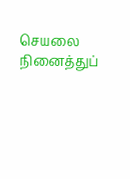செயலை நினைத்துப்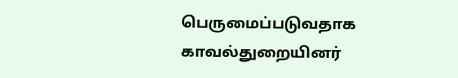பெருமைப்படுவதாக காவல்துறையினர்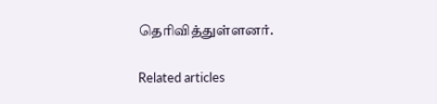தெரிவித்துள்ளனர்.

Related articles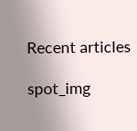Recent articles

spot_img